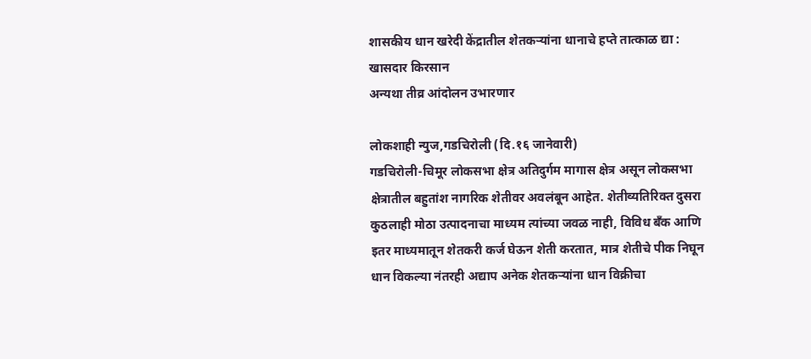शासकीय धान खरेदी केंद्रातील शेतकऱ्यांना धानाचे हप्ते तात्काळ द्या : खासदार किरसान
अन्यथा तीव्र आंदोलन उभारणार

लोकशाही न्युज,गडचिरोली (दि.१६ जानेवारी)
गडचिरोली-चिमूर लोकसभा क्षेत्र अतिदुर्गम मागास क्षेत्र असून लोकसभा क्षेत्रातील बहुतांश नागरिक शेतीवर अवलंबून आहेत. शेतीव्यतिरिक्त दुसरा कुठलाही मोठा उत्पादनाचा माध्यम त्यांच्या जवळ नाही, विविध बँक आणि इतर माध्यमातून शेतकरी कर्ज घेऊन शेती करतात, मात्र शेतीचे पीक निघून धान विकल्या नंतरही अद्याप अनेक शेतकऱ्यांना धान विक्रीचा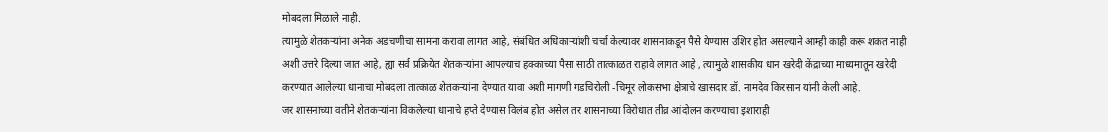मोबदला मिळाले नाही.
त्यामुळे शेतकऱ्यांना अनेक अडचणीचा सामना करावा लागत आहे, संबंधित अधिकाऱ्यांशी चर्चा केल्यावर शासनाकडून पैसे येण्यास उशिर होत असल्याने आम्ही काही करू शकत नाही अशी उत्तरे दिल्या जात आहे, ह्या सर्व प्रक्रियेत शेतकऱ्यांना आपल्याच हक्काच्या पैसा साठी तात्काळत राहावे लागत आहे , त्यामुळे शासकीय धान खरेदी केंद्राच्या माध्यमातून खरेदी करण्यात आलेल्या धानाचा मोबदला तात्काळ शेतकऱ्यांना देण्यात यावा अशी मागणी गडचिरोली -चिमूर लोकसभा क्षेत्राचे खासदार डॉ. नामदेव किरसान यांनी केली आहे.
जर शासनाच्या वतीने शेतकऱ्यांना विकलेल्या धानाचे हप्ते देण्यास विलंब होत असेल तर शासनाच्या विरोधात तीव्र आंदोलन करण्याचा इशाराही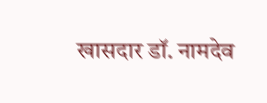खासदार डॉ. नामदेव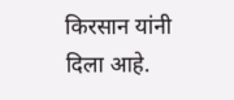किरसान यांनी दिला आहे.